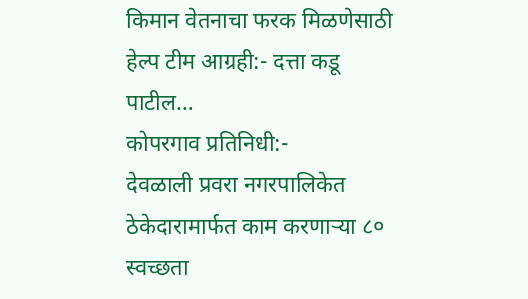किमान वेतनाचा फरक मिळणेसाठी हेल्प टीम आग्रही:- दत्ता कडू पाटील…
कोपरगाव प्रतिनिधी:-
देवळाली प्रवरा नगरपालिकेत ठेकेदारामार्फत काम करणाऱ्या ८० स्वच्छता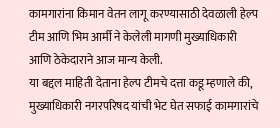कामगारांना किमान वेतन लागू करण्यासाठी देवळाली हेल्प टीम आणि भिम आर्मी ने केलेली मागणी मुख्याधिकारी आणि ठेकेदाराने आज मान्य केली.
या बद्दल माहिती देताना हेल्प टीमचे दत्ता कडू म्हणाले की, मुख्याधिकारी नगरपरिषद यांची भेट घेत सफाई कामगारांचे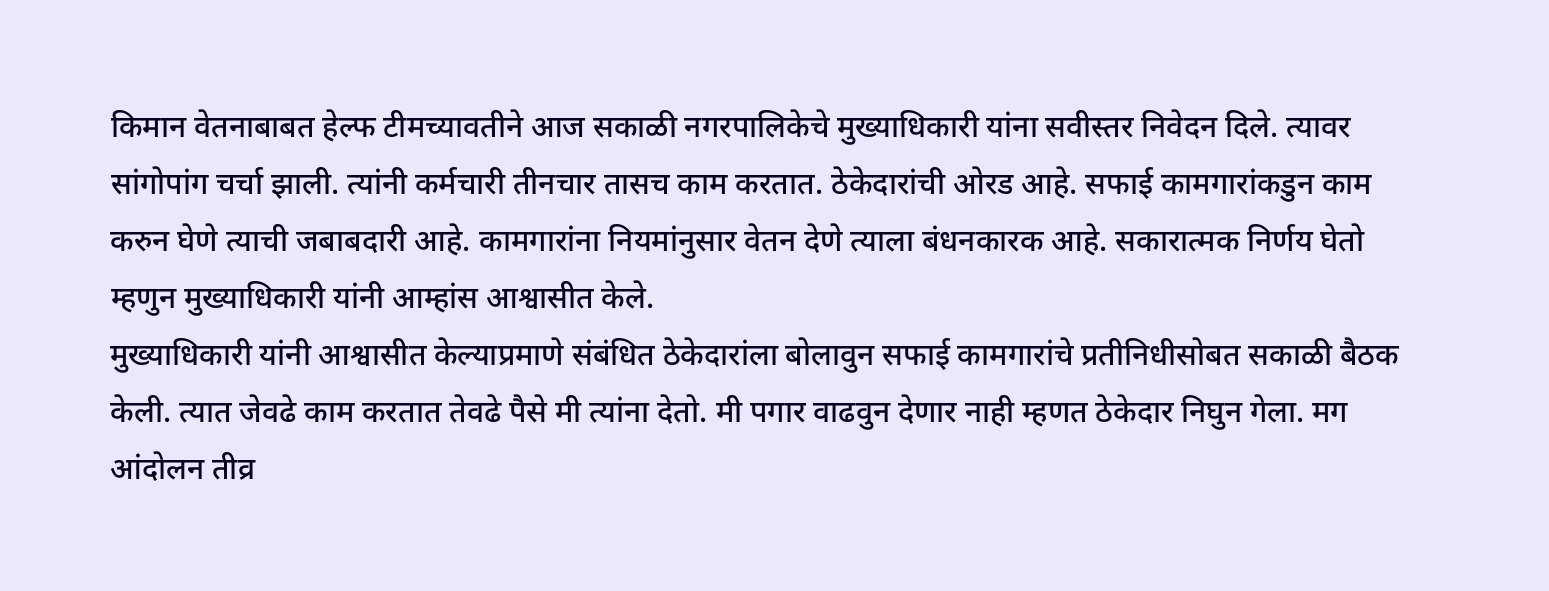किमान वेतनाबाबत हेल्फ टीमच्यावतीने आज सकाळी नगरपालिकेचे मुख्याधिकारी यांना सवीस्तर निवेदन दिले. त्यावर सांगोपांग चर्चा झाली. त्यांनी कर्मचारी तीनचार तासच काम करतात. ठेकेदारांची ओरड आहे. सफाई कामगारांकडुन काम करुन घेणे त्याची जबाबदारी आहे. कामगारांना नियमांनुसार वेतन देणे त्याला बंधनकारक आहे. सकारात्मक निर्णय घेतो म्हणुन मुख्याधिकारी यांनी आम्हांस आश्वासीत केले.
मुख्याधिकारी यांनी आश्वासीत केल्याप्रमाणे संबंधित ठेकेदारांला बोलावुन सफाई कामगारांचे प्रतीनिधीसोबत सकाळी बैठक केली. त्यात जेवढे काम करतात तेवढे पैसे मी त्यांना देतो. मी पगार वाढवुन देणार नाही म्हणत ठेकेदार निघुन गेला. मग आंदोलन तीव्र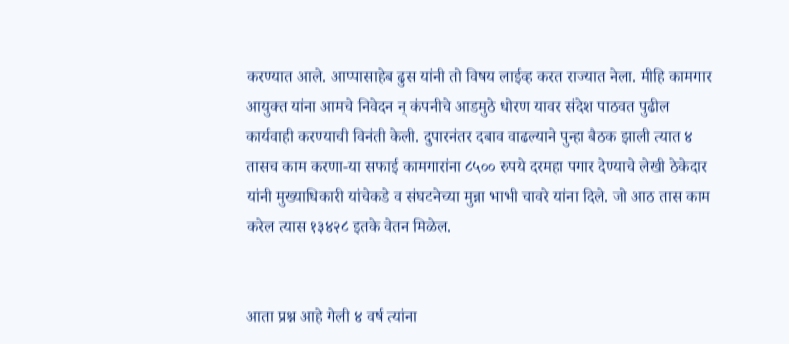करण्यात आले. आप्पासाहेब ढुस यांनी तो विषय लाईव्ह करत राज्यात नेला. मीहि कामगार आयुक्त यांना आमचे निवेदन न् कंपनीचे आडमुठे धोरण यावर संदेश पाठवत पुढील कार्यवाही करण्याची विनंती केली. दुपारनंतर दबाव वाढल्याने पुन्हा बैठक झाली त्यात ४ तासच काम करणा-या सफाई कामगारांना ८५०० रुपये दरमहा पगार देण्याचे लेखी ठेकेदार यांनी मुख्याधिकारी यांचेकडे व संघटनेच्या मुन्ना भाभी चावरे यांना दिले. जो आठ तास काम करेल त्यास १३४२८ इतके वेतन मिळेल.


आता प्रश्न आहे गेली ४ वर्ष त्यांना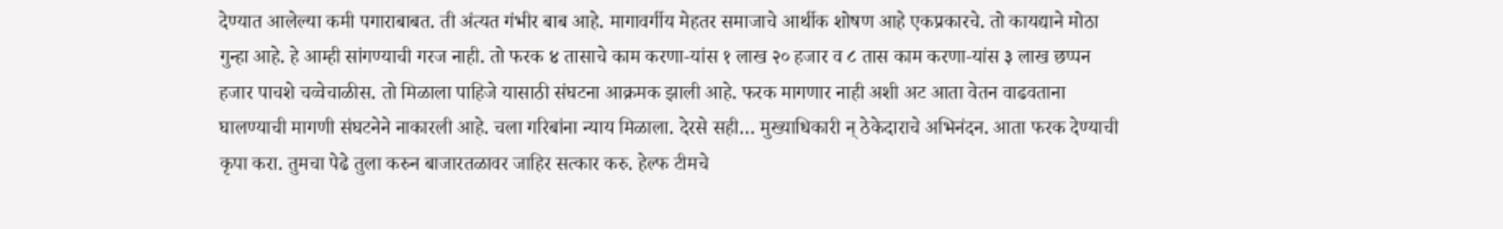देण्यात आलेल्या कमी पगाराबाबत. ती अंत्यत गंभीर बाब आहे. मागावर्गीय मेहतर समाजाचे आर्थीक शोषण आहे एकप्रकारचे. तो कायद्याने मोठा गुन्हा आहे. हे आम्ही सांगण्याची गरज नाही. तो फरक ४ तासाचे काम करणा-यांस १ लाख २० हजार व ८ तास काम करणा-यांस ३ लाख छप्पन हजार पाचशे चव्वेचाळीस. तो मिळाला पाहिजे यासाठी संघटना आक्रमक झाली आहे. फरक मागणार नाही अशी अट आता वेतन वाढवताना घालण्याची मागणी संघटनेने नाकारली आहे. चला गरिबांना न्याय मिळाला. देरसे सही… मुख्याधिकारी न् ठेकेदाराचे अभिनंदन. आता फरक देण्याची कृपा करा. तुमचा पेढे तुला करुन बाजारतळावर जाहिर सत्कार करु. हेल्फ टीमचे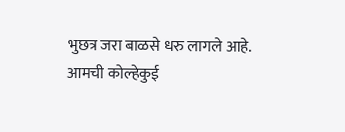भुछत्र जरा बाळसे धरु लागले आहे. आमची कोल्हेकुई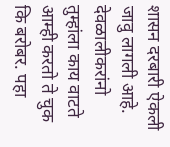शासन दरबारी ऐकली जावु लागली आहे. देवळालीकरांनो तुम्हांला काय वाटते आम्ही करतो ते चुक कि बरोबर. पहा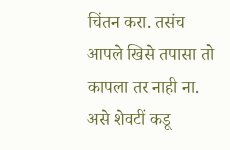चिंतन करा. तसंच आपले खिसे तपासा तो कापला तर नाही ना. असे शेवटीं कडू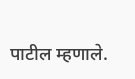पाटील म्हणाले.